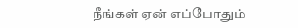நீங்கள் ஏன் எப்போதும்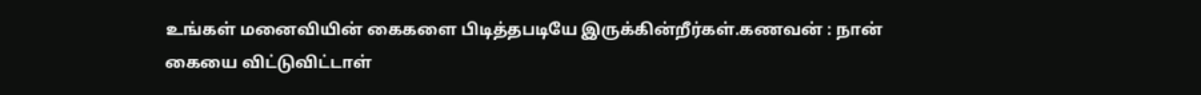உங்கள் மனைவியின் கைகளை பிடித்தபடியே இருக்கின்றீர்கள்.கணவன் : நான் கையை விட்டுவிட்டாள்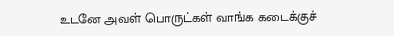உடனே அவள் பொருட்கள் வாங்க கடைக்குச்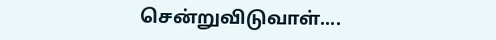சென்றுவிடுவாள்....